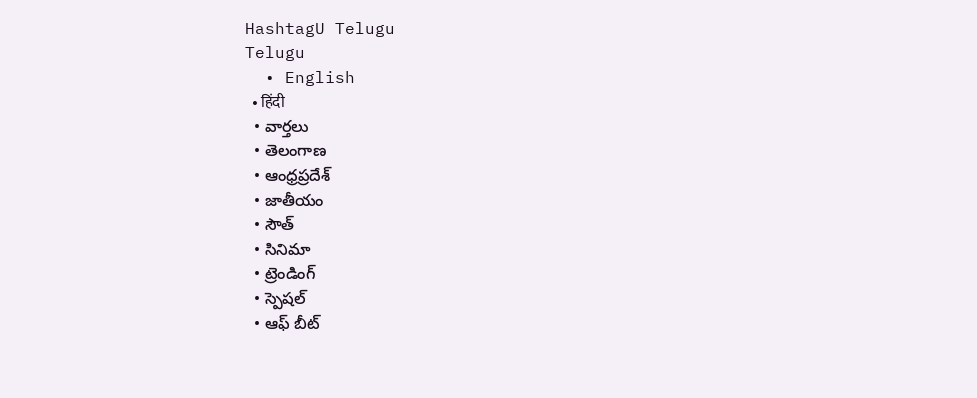HashtagU Telugu
Telugu
  • English
  • हिंदी
  • వార్తలు
  • తెలంగాణ
  • ఆంధ్రప్రదేశ్
  • జాతీయం
  • సౌత్
  • సినిమా
  • ట్రెండింగ్
  • స్పెషల్
  • ఆఫ్ బీట్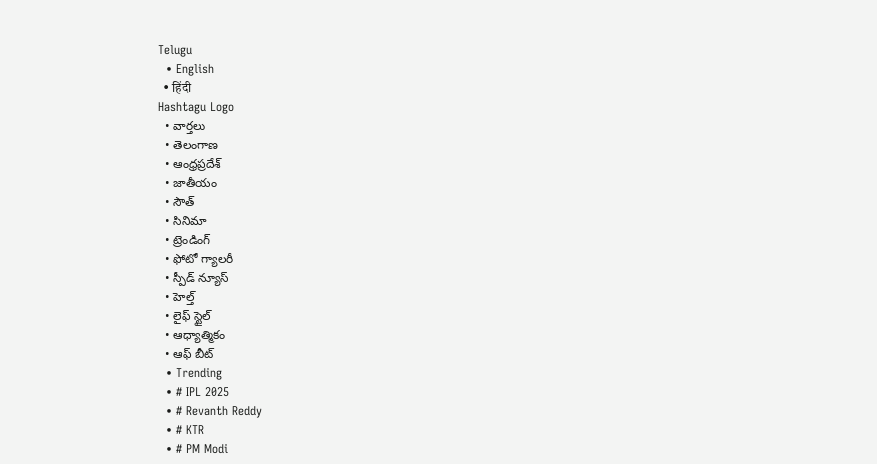Telugu
  • English
  • हिंदी
Hashtagu Logo
  • వార్తలు
  • తెలంగాణ
  • ఆంధ్రప్రదేశ్
  • జాతీయం
  • సౌత్
  • సినిమా
  • ట్రెండింగ్
  • ఫోటో గ్యాలరీ
  • స్పీడ్ న్యూస్
  • హెల్త్
  • లైఫ్ స్టైల్
  • ఆధ్యాత్మికం
  • ఆఫ్ బీట్
  • Trending
  • # IPL 2025
  • # Revanth Reddy
  • # KTR
  • # PM Modi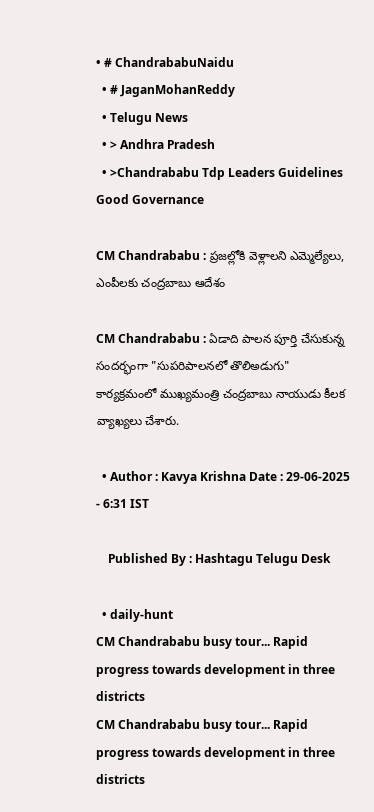• # ChandrababuNaidu
  • # JaganMohanReddy
  • Telugu News
  • > Andhra Pradesh
  • >Chandrababu Tdp Leaders Guidelines Good Governance

CM Chandrababu : ప్రజల్లోకి వెళ్లాలని ఎమ్మెల్యేలు, ఎంపీలకు చంద్రబాబు ఆదేశం

CM Chandrababu : ఏడాది పాలన పూర్తి చేసుకున్న సందర్భంగా "సుపరిపాలనలో తొలిఅడుగు" కార్యక్రమంలో ముఖ్యమంత్రి చంద్రబాబు నాయుడు కీలక వ్యాఖ్యలు చేశారు.

  • Author : Kavya Krishna Date : 29-06-2025 - 6:31 IST

    Published By : Hashtagu Telugu Desk

  • daily-hunt
CM Chandrababu busy tour... Rapid progress towards development in three districts
CM Chandrababu busy tour... Rapid progress towards development in three districts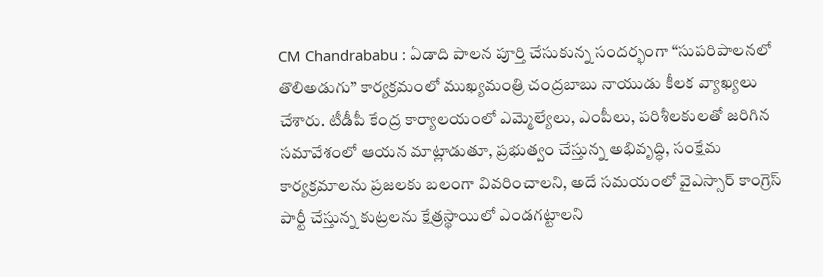CM Chandrababu : ఏడాది పాలన పూర్తి చేసుకున్న సందర్భంగా “సుపరిపాలనలో తొలిఅడుగు” కార్యక్రమంలో ముఖ్యమంత్రి చంద్రబాబు నాయుడు కీలక వ్యాఖ్యలు చేశారు. టీడీపీ కేంద్ర కార్యాలయంలో ఎమ్మెల్యేలు, ఎంపీలు, పరిశీలకులతో జరిగిన సమావేశంలో ఆయన మాట్లాడుతూ, ప్రభుత్వం చేస్తున్న అభివృద్ధి, సంక్షేమ కార్యక్రమాలను ప్రజలకు బలంగా వివరించాలని, అదే సమయంలో వైఎస్సార్ కాంగ్రెస్ పార్టీ చేస్తున్న కుట్రలను క్షేత్రస్థాయిలో ఎండగట్టాలని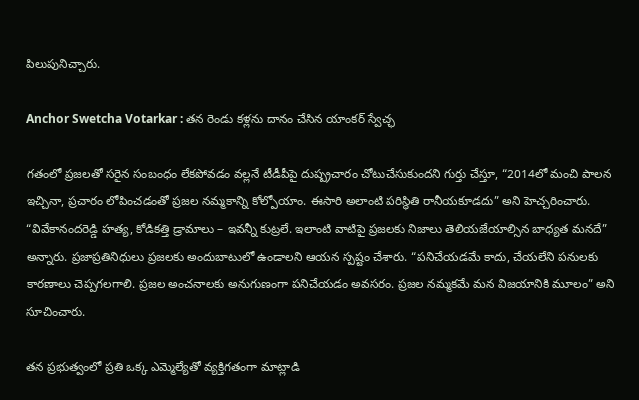పిలుపునిచ్చారు.

Anchor Swetcha Votarkar : తన రెండు కళ్లను దానం చేసిన యాంకర్ స్వేచ్ఛ

గతంలో ప్రజలతో సరైన సంబంధం లేకపోవడం వల్లనే టీడీపీపై దుష్ప్రచారం చోటుచేసుకుందని గుర్తు చేస్తూ, “2014లో మంచి పాలన ఇచ్చినా, ప్రచారం లోపించడంతో ప్రజల నమ్మకాన్ని కోల్పోయాం. ఈసారి అలాంటి పరిస్థితి రానీయకూడదు” అని హెచ్చరించారు. “వివేకానందరెడ్డి హత్య, కోడికత్తి డ్రామాలు – ఇవన్నీ కుట్రలే. ఇలాంటి వాటిపై ప్రజలకు నిజాలు తెలియజేయాల్సిన బాధ్యత మనదే” అన్నారు. ప్రజాప్రతినిధులు ప్రజలకు అందుబాటులో ఉండాలని ఆయన స్పష్టం చేశారు. “పనిచేయడమే కాదు, చేయలేని పనులకు కారణాలు చెప్పగలగాలి. ప్రజల అంచనాలకు అనుగుణంగా పనిచేయడం అవసరం. ప్రజల నమ్మకమే మన విజయానికి మూలం” అని సూచించారు.

తన ప్రభుత్వంలో ప్రతి ఒక్క ఎమ్మెల్యేతో వ్యక్తిగతంగా మాట్లాడి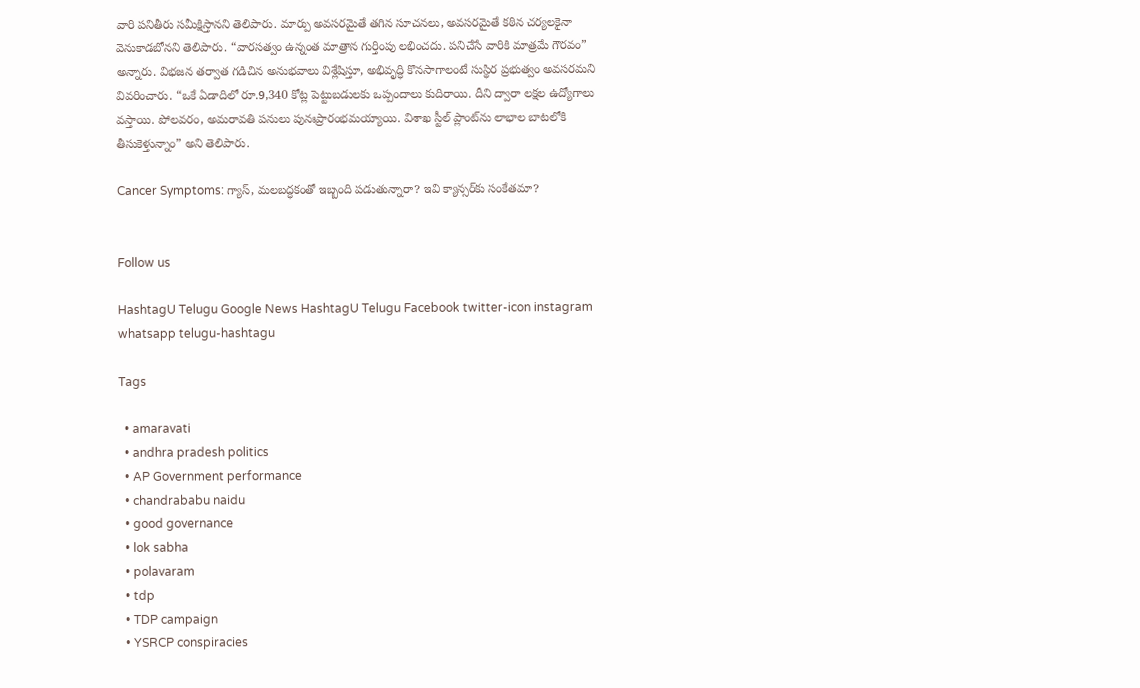వారి పనితీరు సమీక్షిస్తానని తెలిపారు. మార్పు అవసరమైతే తగిన సూచనలు, అవసరమైతే కఠిన చర్యలకైనా వెనుకాడబోనని తెలిపారు. “వారసత్వం ఉన్నంత మాత్రాన గుర్తింపు లభించదు. పనిచేసే వారికి మాత్రమే గౌరవం” అన్నారు. విభజన తర్వాత గడిచిన అనుభవాలు విశ్లేషిస్తూ, అభివృద్ధి కొనసాగాలంటే సుస్థిర ప్రభుత్వం అవసరమని వివరించారు. “ఒకే ఏడాదిలో రూ.9,340 కోట్ల పెట్టుబడులకు ఒప్పందాలు కుదిరాయి. దీని ద్వారా లక్షల ఉద్యోగాలు వస్తాయి. పోలవరం, అమరావతి పనులు పునఃప్రారంభమయ్యాయి. విశాఖ స్టీల్ ప్లాంట్‌ను లాభాల బాటలోకి తీసుకెళ్తున్నాం” అని తెలిపారు.

Cancer Symptoms: గ్యాస్, మలబద్ధకంతో ఇబ్బంది ప‌డుతున్నారా? ఇవి క్యాన్సర్‌కు సంకేత‌మా?


Follow us

HashtagU Telugu Google News HashtagU Telugu Facebook twitter-icon instagram whatsapp telugu-hashtagu

Tags

  • amaravati
  • andhra pradesh politics
  • AP Government performance
  • chandrababu naidu
  • good governance
  • lok sabha
  • polavaram
  • tdp
  • TDP campaign
  • YSRCP conspiracies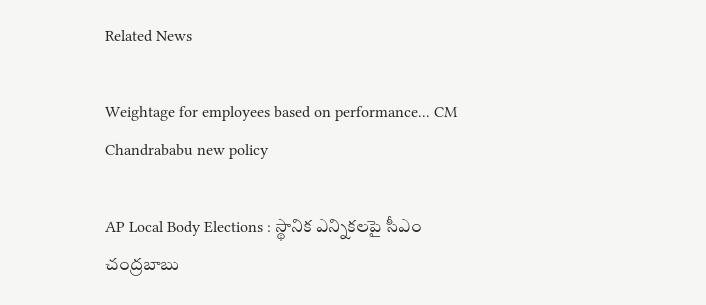Related News

Weightage for employees based on performance... CM Chandrababu new policy

AP Local Body Elections : స్థానిక ఎన్నికలపై సీఎం చంద్రబాబు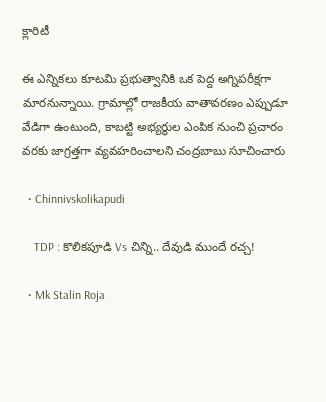క్లారిటీ

ఈ ఎన్నికలు కూటమి ప్రభుత్వానికి ఒక పెద్ద అగ్నిపరీక్షగా మారనున్నాయి. గ్రామాల్లో రాజకీయ వాతావరణం ఎప్పుడూ వేడిగా ఉంటుంది, కాబట్టి అభ్యర్థుల ఎంపిక నుంచి ప్రచారం వరకు జాగ్రత్తగా వ్యవహరించాలని చంద్రబాబు సూచించారు

  • Chinnivskolikapudi

    TDP : కొలికపూడి Vs చిన్ని.. దేవుడి ముందే రచ్చ!

  • Mk Stalin Roja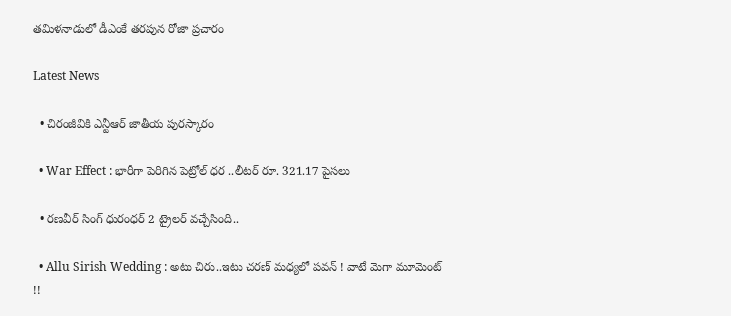తమిళనాడులో డీఎంకే తరపున రోజా ప్రచారం

Latest News

  • చిరంజీవికి ఎన్టీఆర్ జాతీయ పురస్కారం

  • War Effect : భారీగా పెరిగిన పెట్రోల్ ధర ..లీటర్ రూ. 321.17 పైసలు

  • రణవీర్ సింగ్ ధురంధర్ 2 ట్రైలర్‌ వచ్చేసింది..

  • Allu Sirish Wedding : అటు చిరు..ఇటు చరణ్ మధ్యలో పవన్ ! వాటే మెగా మూమెంట్ !!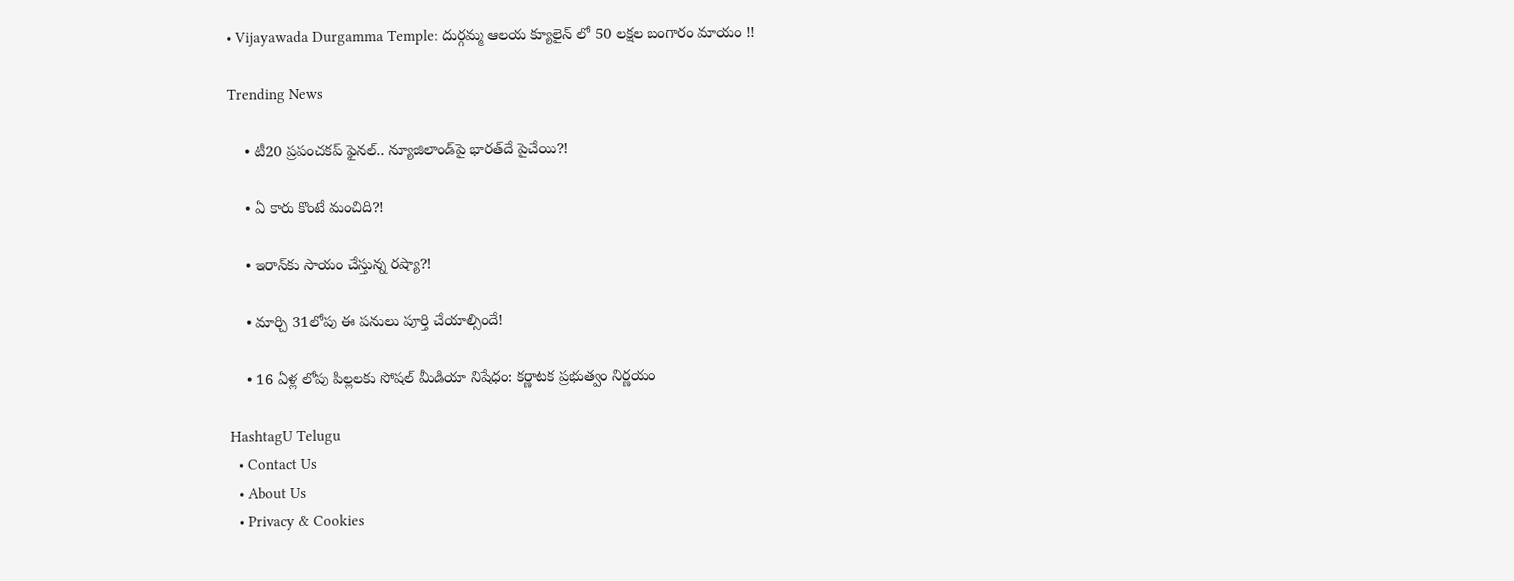• Vijayawada Durgamma Temple: దుర్గమ్మ ఆలయ క్యూలైన్ లో 50 లక్షల బంగారం మాయం !!

Trending News

    • టీ20 ప్రపంచకప్ ఫైనల్.. న్యూజిలాండ్‌పై భార‌త్‌దే పైచేయి?!

    • ఏ కారు కొంటే మంచిది?!

    • ఇరాన్‌కు సాయం చేస్తున్న ర‌ష్యా?!

    • మార్చి 31లోపు ఈ ప‌నులు పూర్తి చేయాల్సిందే!

    • 16 ఏళ్ల లోపు పిల్లలకు సోషల్‌ మీడియా నిషేధం: కర్ణాటక ప్రభుత్వం నిర్ణయం

HashtagU Telugu
  • Contact Us
  • About Us
  • Privacy & Cookies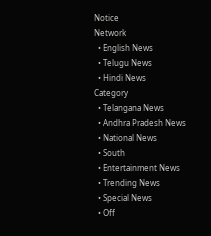Notice
Network
  • English News
  • Telugu News
  • Hindi News
Category
  • Telangana News
  • Andhra Pradesh News
  • National News
  • South
  • Entertainment News
  • Trending News
  • Special News
  • Off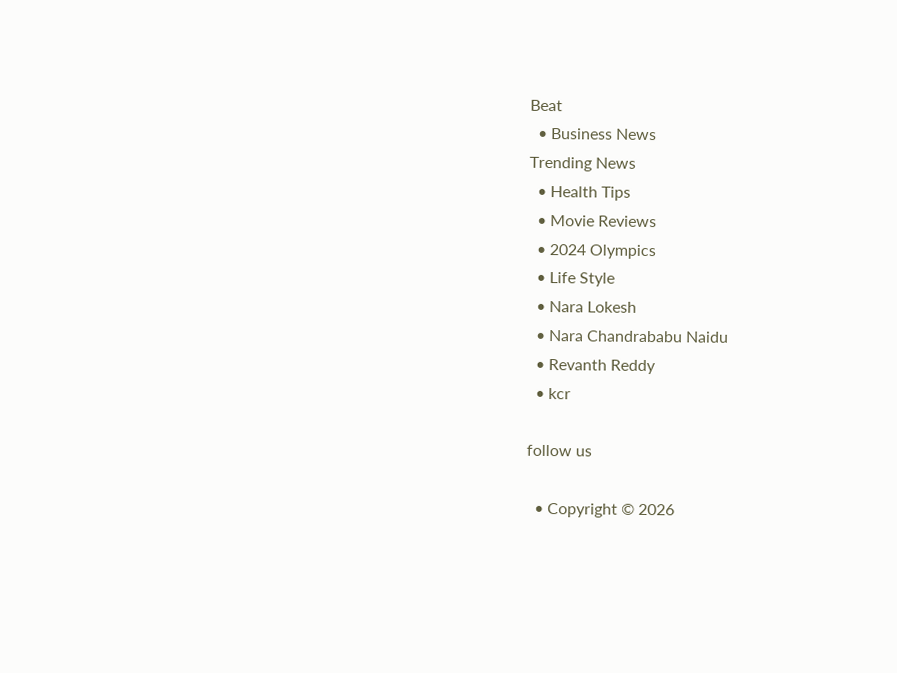Beat
  • Business News
Trending News
  • Health Tips
  • Movie Reviews
  • 2024 Olympics
  • Life Style
  • Nara Lokesh
  • Nara Chandrababu Naidu
  • Revanth Reddy
  • kcr

follow us

  • Copyright © 2026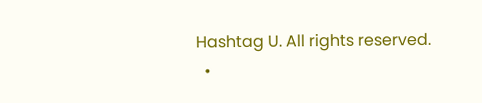Hashtag U. All rights reserved.
  •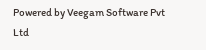Powered by Veegam Software Pvt Ltd